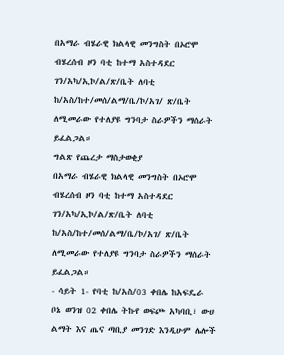በአማራ ብሄራዊ ክልላዊ መንግስት በኦሮሞ ብሄረሰብ ዞን ባቲ ከተማ አስተዳደር ገን/አካ/ኢኮ/ል/ጽ/ቤት ለባቲ ከ/አስ/ከተ/መሰ/ልማ/ቤ/ኮ/አገ/ ጽ/ቤት ለሚመራው የተለያዩ ግንባታ ስራዎችን ማሰራት ይፈልጋል።
ግልጽ የጨረታ ማስታወቂያ
በአማራ ብሄራዊ ክልላዊ መንግስት በኦሮሞ ብሄረሰብ ዞን ባቲ ከተማ አስተዳደር ገን/አካ/ኢኮ/ል/ጽ/ቤት ለባቲ ከ/አስ/ከተ/መሰ/ልማ/ቤ/ኮ/አገ/ ጽ/ቤት ለሚመራው የተለያዩ ግንባታ ስራዎችን ማሰራት ይፈልጋል።
- ሳይት 1- የባቲ ከ/አስ/03 ቀበሌ ከአፍዴራ ቦኔ ወንዝ 02 ቀበሌ ትኩየ ወፍጮ አካባቢ፣ ውሀ ልማት እና ጤና ጣቢያ መንገድ እንዲሁም ሌሎች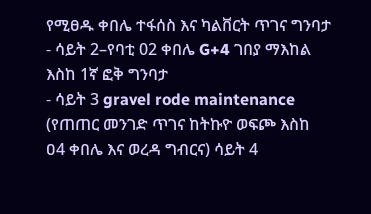የሚፀዱ ቀበሌ ተፋሰስ እና ካልቨርት ጥገና ግንባታ
- ሳይት 2–የባቲ 02 ቀበሌ G+4 ገበያ ማእከል እስከ 1ኛ ፎቅ ግንባታ
- ሳይት 3 gravel rode maintenance (የጠጠር መንገድ ጥገና ከትኩዮ ወፍጮ እስከ ዐ4 ቀበሌ እና ወረዳ ግብርና) ሳይት 4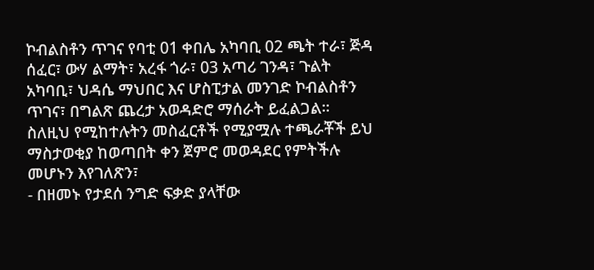ኮብልስቶን ጥገና የባቲ 01 ቀበሌ አካባቢ 02 ጫት ተራ፣ ጅዳ ሰፈር፣ ውሃ ልማት፣ አረፋ ጎራ፣ 03 አጣሪ ገንዳ፣ ጉልት አካባቢ፣ ህዳሴ ማህበር እና ሆስፒታል መንገድ ኮብልስቶን ጥገና፣ በግልጽ ጨረታ አወዳድሮ ማሰራት ይፈልጋል፡፡
ስለዚህ የሚከተሉትን መስፈርቶች የሚያሟሉ ተጫራቾች ይህ ማስታወቂያ ከወጣበት ቀን ጀምሮ መወዳደር የምትችሉ መሆኑን እየገለጽን፣
- በዘመኑ የታደሰ ንግድ ፍቃድ ያላቸው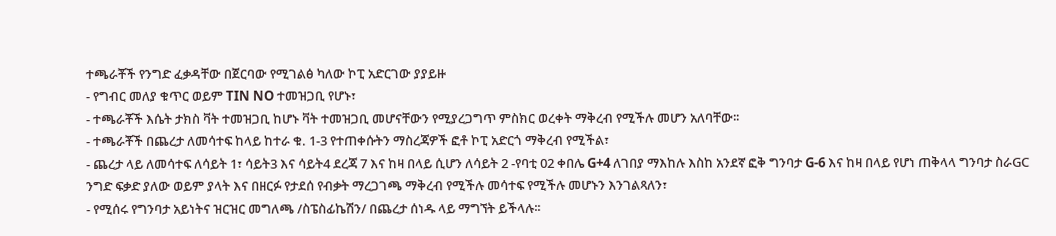ተጫራቾች የንግድ ፈቃዳቸው በጀርባው የሚገልፅ ካለው ኮፒ አድርገው ያያይዙ
- የግብር መለያ ቁጥር ወይም TIN NO ተመዝጋቢ የሆኑ፣
- ተጫራቾች እሴት ታክስ ቫት ተመዝጋቢ ከሆኑ ቫት ተመዝጋቢ መሆናቸውን የሚያረጋግጥ ምስክር ወረቀት ማቅረብ የሚችሉ መሆን አለባቸው፡፡
- ተጫራቾች በጨረታ ለመሳተፍ ከላይ ከተራ ቁ. 1-3 የተጠቀሱትን ማስረጃዎች ፎቶ ኮፒ አድርጎ ማቅረብ የሚችል፣
- ጨረታ ላይ ለመሳተፍ ለሳይት 1፣ ሳይት3 እና ሳይት4 ደረጃ 7 እና ከዛ በላይ ሲሆን ለሳይት 2 -የባቲ 02 ቀበሌ G+4 ለገበያ ማእከሉ እስከ አንደኛ ፎቅ ግንባታ G-6 እና ከዛ በላይ የሆነ ጠቅላላ ግንባታ ስራGC ንግድ ፍቃድ ያለው ወይም ያላት እና በዘርፉ የታደሰ የብቃት ማረጋገጫ ማቅረብ የሚችሉ መሳተፍ የሚችሉ መሆኑን እንገልጻለን፣
- የሚሰሩ የግንባታ አይነትና ዝርዝር መግለጫ /ስፔስፊኬሽን/ በጨረታ ሰነዱ ላይ ማግኘት ይችላሉ፡፡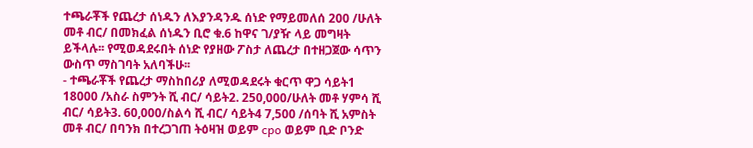ተጫራቾች የጨረታ ሰነዱን ለእያንዳንዱ ሰነድ የማይመለሰ 200 /ሁለት መቶ ብር/ በመክፈል ሰነዱን ቢሮ ቁ.6 ከዋና ገ/ያዥ ላይ መግዛት ይችላሉ፡፡ የሚወዳደሩበት ሰነድ የያዘው ፖስታ ለጨረታ በተዘጋጀው ሳጥን ውስጥ ማስገባት አለባችሁ፡፡
- ተጫራቾች የጨረታ ማስከበሪያ ለሚወዳደሩት ቁርጥ ዋጋ ሳይት1 18000 /አስራ ስምንት ሺ ብር/ ሳይት2. 250,000/ሁለት መቶ ሃምሳ ሺ ብር/ ሳይት3. 60,000/ስልሳ ሺ ብር/ ሳይት4 7,500 /ሰባት ሺ አምስት መቶ ብር/ በባንክ በተረጋገጠ ትዕዛዝ ወይም cpo ወይም ቢድ ቦንድ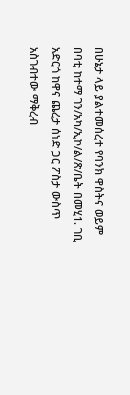በሁኔታ ላይ ያልተመሰረተ የባንክ ዋስትና ወይም በባቲ ከተማ ገን/አካ/ኢኮ/ል/ጽ/ቤት በመሂ1. ገቢ አድርጎ ከዋና ጨረታ ሰነድ ጋር ፖስታ ውስጥ አስገብተው ማቅረብ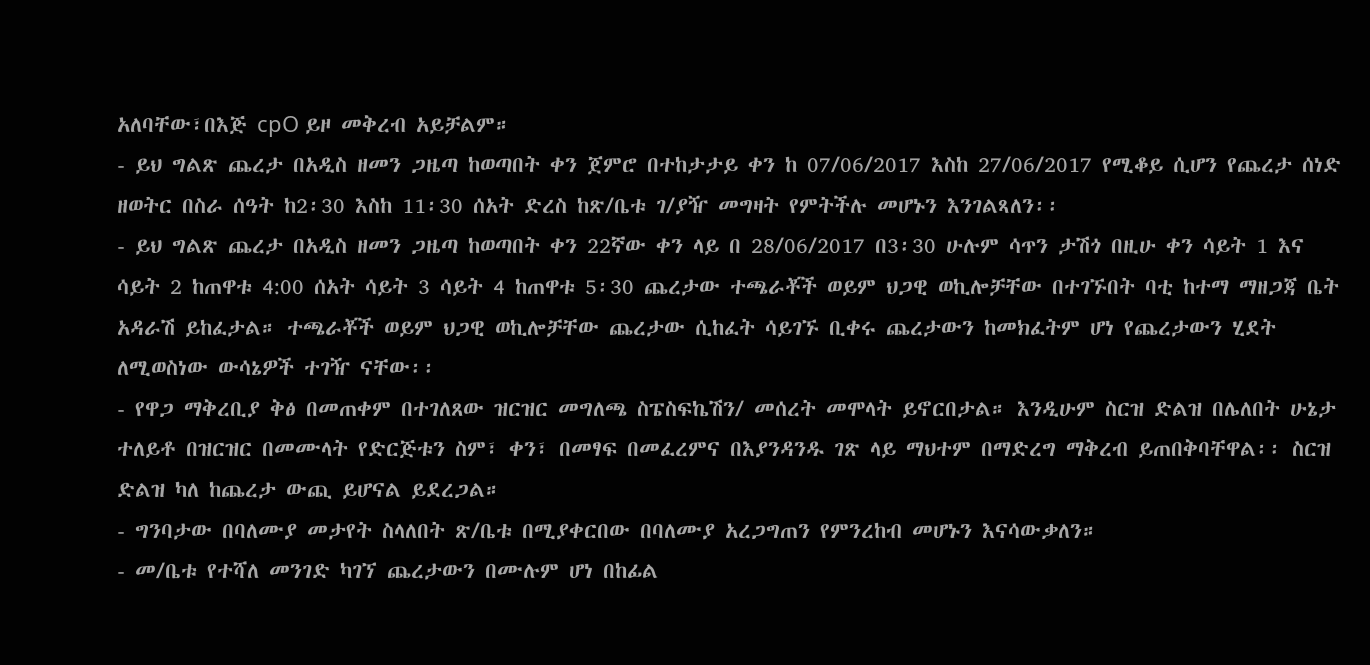አለባቸው፣በእጅ cpO ይዞ መቅረብ አይቻልም።
- ይህ ግልጽ ጨረታ በአዲስ ዘመን ጋዜጣ ከወጣበት ቀን ጀምሮ በተከታታይ ቀን ከ 07/06/2017 እስከ 27/06/2017 የሚቆይ ሲሆን የጨረታ ሰነድ ዘወትር በስራ ሰዓት ከ2፡30 እስከ 11፡30 ሰአት ድረስ ከጽ/ቤቱ ገ/ያዥ መግዛት የምትችሉ መሆኑን እንገልጻለን፡፡
- ይህ ግልጽ ጨረታ በአዲስ ዘመን ጋዜጣ ከወጣበት ቀን 22ኛው ቀን ላይ በ 28/06/2017 በ3፡30 ሁሉም ሳጥን ታሽጎ በዚሁ ቀን ሳይት 1 እና ሳይት 2 ከጠዋቱ 4:00 ሰአት ሳይት 3 ሳይት 4 ከጠዋቱ 5፡30 ጨረታው ተጫራቾች ወይም ህጋዊ ወኪሎቻቸው በተገኙበት ባቲ ከተማ ማዘጋጃ ቤት አዳራሽ ይከፈታል። ተጫራቾች ወይም ህጋዊ ወኪሎቻቸው ጨረታው ሲከፈት ሳይገኙ ቢቀሩ ጨረታውን ከመክፈትም ሆነ የጨረታውን ሂደት ለሚወስነው ውሳኔዎች ተገዥ ናቸው፡፡
- የዋጋ ማቅረቢያ ቅፅ በመጠቀም በተገለጸው ዝርዝር መግለጫ ስፔስፍኬሽን/ መሰረት መሞላት ይኖርበታል። እንዲሁም ስርዝ ድልዝ በሌለበት ሁኔታ ተለይቶ በዝርዝር በመሙላት የድርጅቱን ስም፣ ቀን፣ በመፃፍ በመፈረምና በእያንዳንዱ ገጽ ላይ ማህተም በማድረግ ማቅረብ ይጠበቅባቸዋል፡፡ ስርዝ ድልዝ ካለ ከጨረታ ውጪ ይሆናል ይደረጋል።
- ግንባታው በባለሙያ መታየት ስላለበት ጽ/ቤቱ በሚያቀርበው በባለሙያ አረጋግጠን የምንረከብ መሆኑን እናሳውቃለን።
- መ/ቤቱ የተሻለ መንገድ ካገኘ ጨረታውን በሙሉም ሆነ በከፊል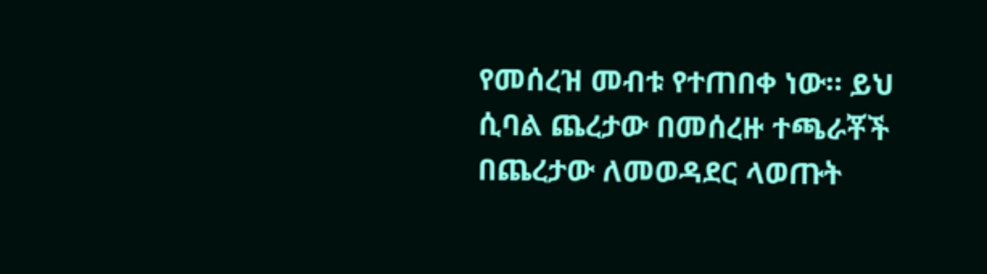የመሰረዝ መብቱ የተጠበቀ ነው። ይህ ሲባል ጨረታው በመሰረዙ ተጫራቾች በጨረታው ለመወዳደር ላወጡት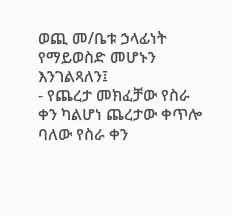ወጪ መ/ቤቱ ኃላፊነት የማይወስድ መሆኑን እንገልጻለን፤
- የጨረታ መክፈቻው የስራ ቀን ካልሆነ ጨረታው ቀጥሎ ባለው የስራ ቀን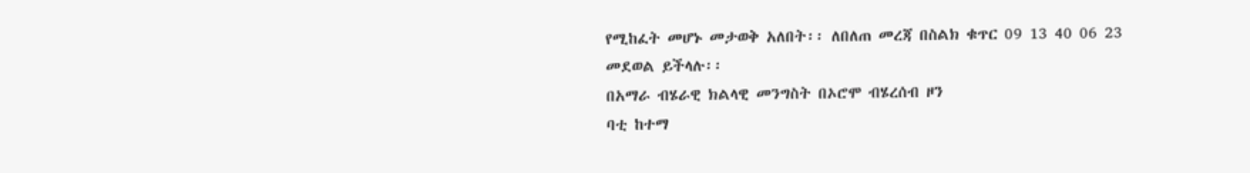የሚከፈት መሆኑ መታወቅ አለበት፡፡ ለበለጠ መረጃ በስልክ ቁጥር 09 13 40 06 23 መደወል ይችላሉ፡፡
በአማራ ብሄራዊ ክልላዊ መንግስት በኦሮሞ ብሄረሰብ ዞን
ባቲ ከተማ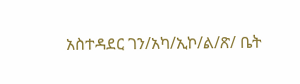አስተዳደር ገን/አካ/ኢኮ/ል/ጽ/ ቤት